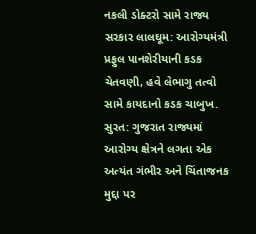નકલી ડોક્ટરો સામે રાજ્ય સરકાર લાલઘૂમ: આરોગ્યમંત્રી પ્રફુલ પાનશેરીયાની કડક ચેતવણી, હવે લેભાગુ તત્વો સામે કાયદાનો કડક ચાબુખ.
સુરત: ગુજરાત રાજ્યમાં આરોગ્ય ક્ષેત્રને લગતા એક અત્યંત ગંભીર અને ચિંતાજનક મુદ્દા પર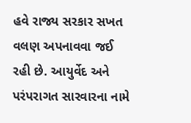હવે રાજ્ય સરકાર સખત વલણ અપનાવવા જઈ રહી છે. આયુર્વેદ અને પરંપરાગત સારવારના નામે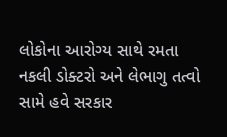લોકોના આરોગ્ય સાથે રમતા નકલી ડોક્ટરો અને લેભાગુ તત્વો સામે હવે સરકાર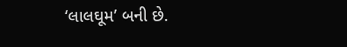‘લાલઘૂમ’ બની છે.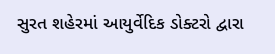સુરત શહેરમાં આયુર્વેદિક ડોક્ટરો દ્વારા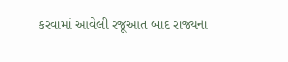કરવામાં આવેલી રજૂઆત બાદ રાજ્યના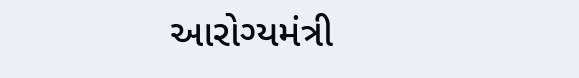આરોગ્યમંત્રી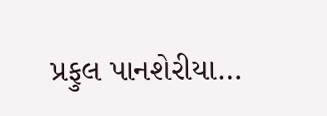પ્રફુલ પાનશેરીયા…